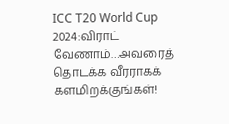ICC T20 World Cup 2024:விராட் வேணாம்…அவரைத் தொடக்க வீரராகக் களமிறக்குங்கள்!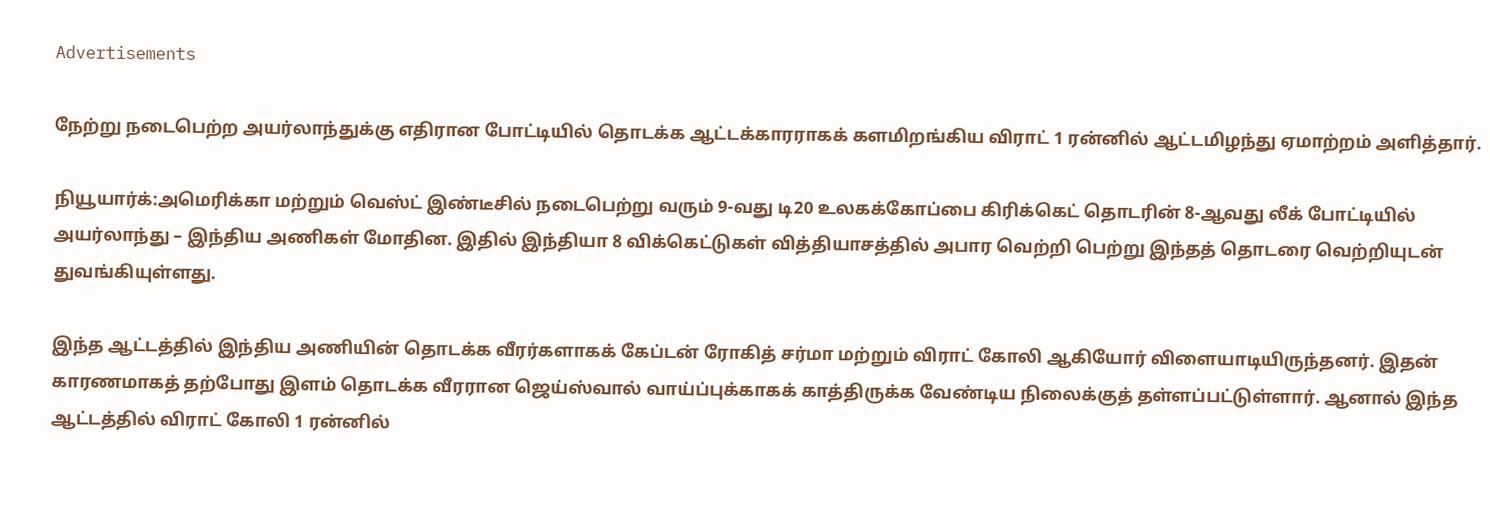Advertisements

நேற்று நடைபெற்ற அயர்லாந்துக்கு எதிரான போட்டியில் தொடக்க ஆட்டக்காரராகக் களமிறங்கிய விராட் 1 ரன்னில் ஆட்டமிழந்து ஏமாற்றம் அளித்தார்.

நியூயார்க்:அமெரிக்கா மற்றும் வெஸ்ட் இண்டீசில் நடைபெற்று வரும் 9-வது டி20 உலகக்கோப்பை கிரிக்கெட் தொடரின் 8-ஆவது லீக் போட்டியில் அயர்லாந்து – இந்திய அணிகள் மோதின. இதில் இந்தியா 8 விக்கெட்டுகள் வித்தியாசத்தில் அபார வெற்றி பெற்று இந்தத் தொடரை வெற்றியுடன் துவங்கியுள்ளது.

இந்த ஆட்டத்தில் இந்திய அணியின் தொடக்க வீரர்களாகக் கேப்டன் ரோகித் சர்மா மற்றும் விராட் கோலி ஆகியோர் விளையாடியிருந்தனர். இதன் காரணமாகத் தற்போது இளம் தொடக்க வீரரான ஜெய்ஸ்வால் வாய்ப்புக்காகக் காத்திருக்க வேண்டிய நிலைக்குத் தள்ளப்பட்டுள்ளார். ஆனால் இந்த ஆட்டத்தில் விராட் கோலி 1 ரன்னில்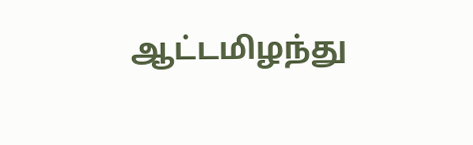ஆட்டமிழந்து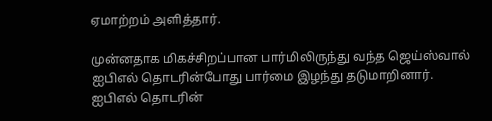ஏமாற்றம் அளித்தார்.

முன்னதாக மிகச்சிறப்பான பார்மிலிருந்து வந்த ஜெய்ஸ்வால் ஐபிஎல் தொடரின்போது பார்மை இழந்து தடுமாறினார். ஐபிஎல் தொடரின்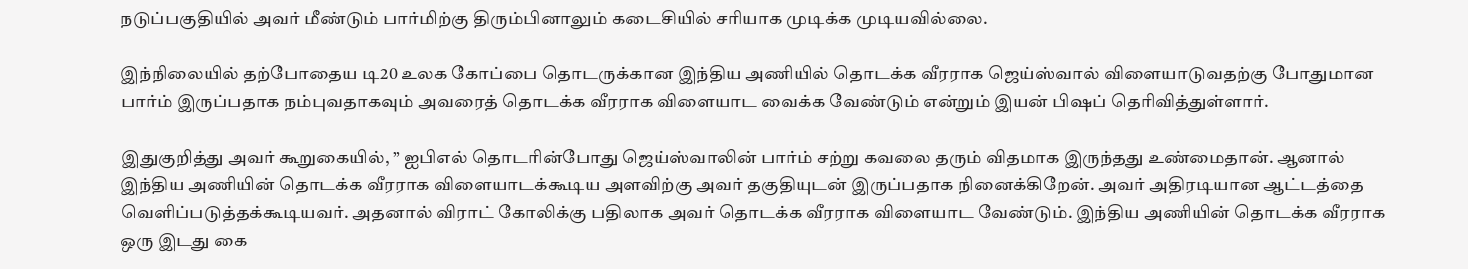நடுப்பகுதியில் அவர் மீண்டும் பார்மிற்கு திரும்பினாலும் கடைசியில் சரியாக முடிக்க முடியவில்லை.

இந்நிலையில் தற்போதைய டி20 உலக கோப்பை தொடருக்கான இந்திய அணியில் தொடக்க வீரராக ஜெய்ஸ்வால் விளையாடுவதற்கு போதுமான பார்ம் இருப்பதாக நம்புவதாகவும் அவரைத் தொடக்க வீரராக விளையாட வைக்க வேண்டும் என்றும் இயன் பிஷப் தெரிவித்துள்ளார்.

இதுகுறித்து அவர் கூறுகையில், ” ஐபிஎல் தொடரின்போது ஜெய்ஸ்வாலின் பார்ம் சற்று கவலை தரும் விதமாக இருந்தது உண்மைதான். ஆனால் இந்திய அணியின் தொடக்க வீரராக விளையாடக்கூடிய அளவிற்கு அவர் தகுதியுடன் இருப்பதாக நினைக்கிறேன். அவர் அதிரடியான ஆட்டத்தை வெளிப்படுத்தக்கூடியவர். அதனால் விராட் கோலிக்கு பதிலாக அவர் தொடக்க வீரராக விளையாட வேண்டும். இந்திய அணியின் தொடக்க வீரராக ஒரு இடது கை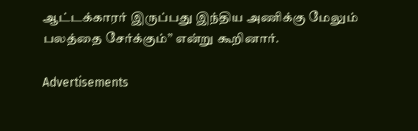ஆட்டக்காரர் இருப்பது இந்திய அணிக்கு மேலும் பலத்தை சேர்க்கும்” என்று கூறினார்.

Advertisements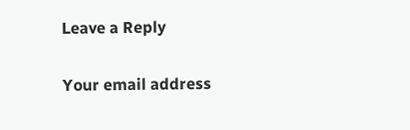Leave a Reply

Your email address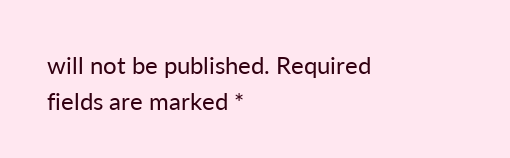will not be published. Required fields are marked *